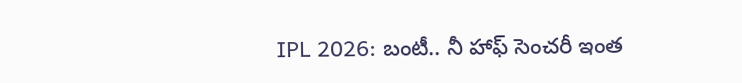IPL 2026: బంటీ.. నీ హాఫ్ సెంచరీ ఇంత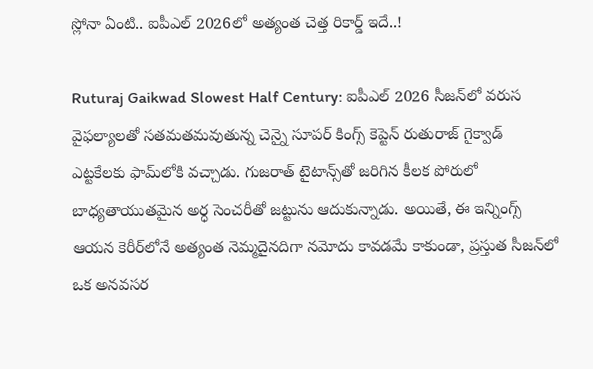స్లోనా ఏంటి.. ఐపీఎల్ 2026లో అత్యంత చెత్త రికార్డ్ ఇదే..!

Ruturaj Gaikwad Slowest Half Century: ఐపీఎల్ 2026 సీజన్‌లో వరుస వైఫల్యాలతో సతమతమవుతున్న చెన్నై సూపర్ కింగ్స్ కెప్టెన్ రుతురాజ్ గైక్వాడ్ ఎట్టకేలకు ఫామ్‌లోకి వచ్చాడు. గుజరాత్ టైటాన్స్‌తో జరిగిన కీలక పోరులో బాధ్యతాయుతమైన అర్ధ సెంచరీతో జట్టును ఆదుకున్నాడు. అయితే, ఈ ఇన్నింగ్స్ ఆయన కెరీర్‌లోనే అత్యంత నెమ్మదైనదిగా నమోదు కావడమే కాకుండా, ప్రస్తుత సీజన్‌లో ఒక అనవసర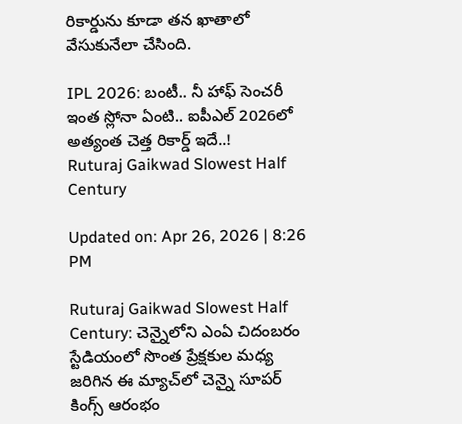రికార్డును కూడా తన ఖాతాలో వేసుకునేలా చేసింది.

IPL 2026: బంటీ.. నీ హాఫ్ సెంచరీ ఇంత స్లోనా ఏంటి.. ఐపీఎల్ 2026లో అత్యంత చెత్త రికార్డ్ ఇదే..!
Ruturaj Gaikwad Slowest Half Century

Updated on: Apr 26, 2026 | 8:26 PM

Ruturaj Gaikwad Slowest Half Century: చెన్నైలోని ఎంఏ చిదంబరం స్టేడియంలో సొంత ప్రేక్షకుల మధ్య జరిగిన ఈ మ్యాచ్‌లో చెన్నై సూపర్ కింగ్స్ ఆరంభం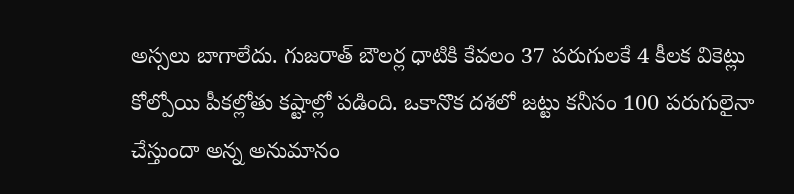అస్సలు బాగాలేదు. గుజరాత్ బౌలర్ల ధాటికి కేవలం 37 పరుగులకే 4 కీలక వికెట్లు కోల్పోయి పీకల్లోతు కష్టాల్లో పడింది. ఒకానొక దశలో జట్టు కనీసం 100 పరుగులైనా చేస్తుందా అన్న అనుమానం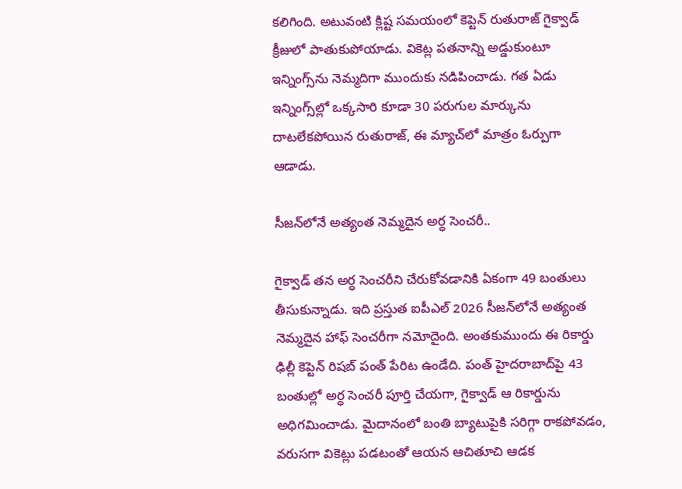కలిగింది. అటువంటి క్లిష్ట సమయంలో కెప్టెన్ రుతురాజ్ గైక్వాడ్ క్రీజులో పాతుకుపోయాడు. వికెట్ల పతనాన్ని అడ్డుకుంటూ ఇన్నింగ్స్‌ను నెమ్మదిగా ముందుకు నడిపించాడు. గత ఏడు ఇన్నింగ్స్‌ల్లో ఒక్కసారి కూడా 30 పరుగుల మార్కును దాటలేకపోయిన రుతురాజ్, ఈ మ్యాచ్‌లో మాత్రం ఓర్పుగా ఆడాడు.

సీజన్‌లోనే అత్యంత నెమ్మదైన అర్ధ సెంచరీ..

గైక్వాడ్ తన అర్ధ సెంచరీని చేరుకోవడానికి ఏకంగా 49 బంతులు తీసుకున్నాడు. ఇది ప్రస్తుత ఐపీఎల్ 2026 సీజన్‌లోనే అత్యంత నెమ్మదైన హాఫ్ సెంచరీగా నమోదైంది. అంతకుముందు ఈ రికార్డు ఢిల్లీ కెప్టెన్ రిషబ్ పంత్ పేరిట ఉండేది. పంత్ హైదరాబాద్‌పై 43 బంతుల్లో అర్ధ సెంచరీ పూర్తి చేయగా, గైక్వాడ్ ఆ రికార్డును అధిగమించాడు. మైదానంలో బంతి బ్యాటుపైకి సరిగ్గా రాకపోవడం, వరుసగా వికెట్లు పడటంతో ఆయన ఆచితూచి ఆడక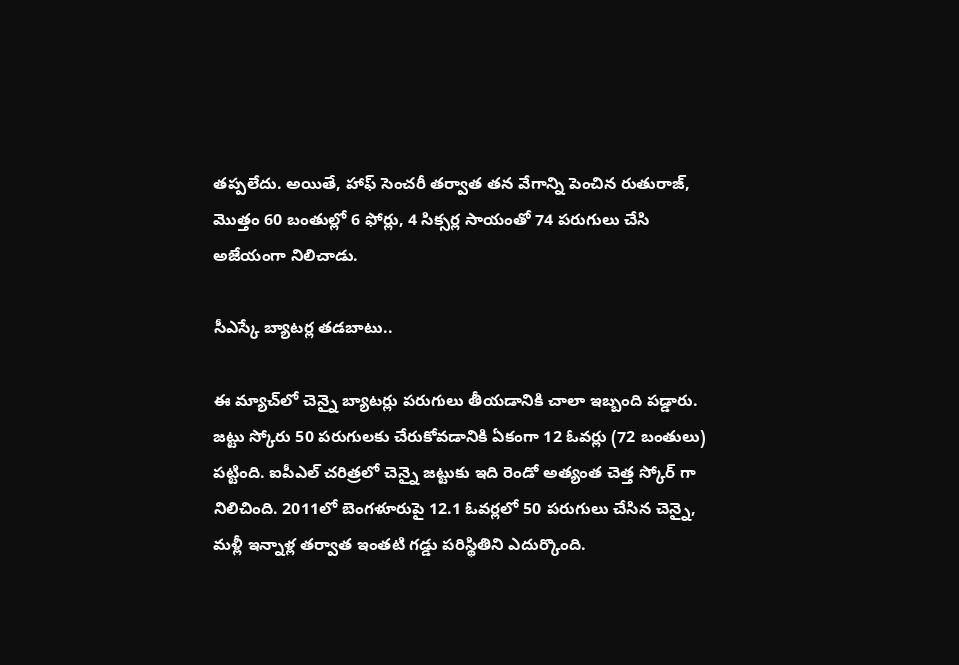తప్పలేదు. అయితే, హాఫ్ సెంచరీ తర్వాత తన వేగాన్ని పెంచిన రుతురాజ్, మొత్తం 60 బంతుల్లో 6 ఫోర్లు, 4 సిక్సర్ల సాయంతో 74 పరుగులు చేసి అజేయంగా నిలిచాడు.

సీఎస్కే బ్యాటర్ల తడబాటు..

ఈ మ్యాచ్‌లో చెన్నై బ్యాటర్లు పరుగులు తీయడానికి చాలా ఇబ్బంది పడ్డారు. జట్టు స్కోరు 50 పరుగులకు చేరుకోవడానికి ఏకంగా 12 ఓవర్లు (72 బంతులు) పట్టింది. ఐపీఎల్ చరిత్రలో చెన్నై జట్టుకు ఇది రెండో అత్యంత చెత్త స్కోర్ గా నిలిచింది. 2011లో బెంగళూరుపై 12.1 ఓవర్లలో 50 పరుగులు చేసిన చెన్నై, మళ్లీ ఇన్నాళ్ల తర్వాత ఇంతటి గడ్డు పరిస్థితిని ఎదుర్కొంది.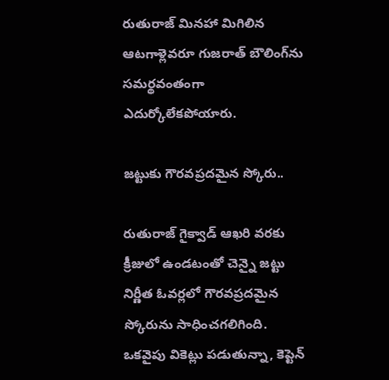రుతురాజ్ మినహా మిగిలిన ఆటగాళ్లెవరూ గుజరాత్ బౌలింగ్‌ను సమర్థవంతంగా ఎదుర్కోలేకపోయారు.

జట్టుకు గౌరవప్రదమైన స్కోరు..

రుతురాజ్ గైక్వాడ్ ఆఖరి వరకు క్రీజులో ఉండటంతో చెన్నై జట్టు నిర్ణీత ఓవర్లలో గౌరవప్రదమైన స్కోరును సాధించగలిగింది. ఒకవైపు వికెట్లు పడుతున్నా, కెప్టెన్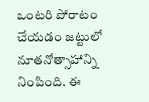ఒంటరి పోరాటం చేయడం జట్టులో నూతనోత్సాహాన్ని నింపింది. ఈ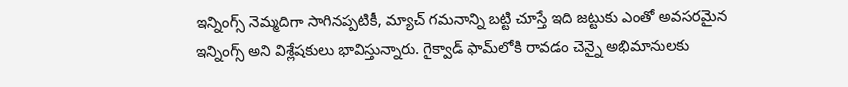ఇన్నింగ్స్ నెమ్మదిగా సాగినప్పటికీ, మ్యాచ్ గమనాన్ని బట్టి చూస్తే ఇది జట్టుకు ఎంతో అవసరమైన ఇన్నింగ్స్ అని విశ్లేషకులు భావిస్తున్నారు. గైక్వాడ్ ఫామ్‌లోకి రావడం చెన్నై అభిమానులకు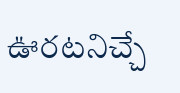ఊరటనిచ్చే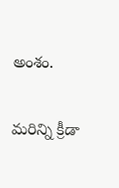అంశం.

మరిన్ని క్రీడా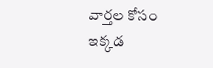వార్తల కోసం ఇక్కడ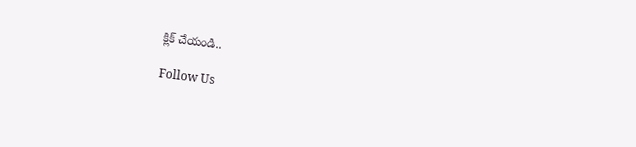క్లిక్ చేయండి..

Follow Us